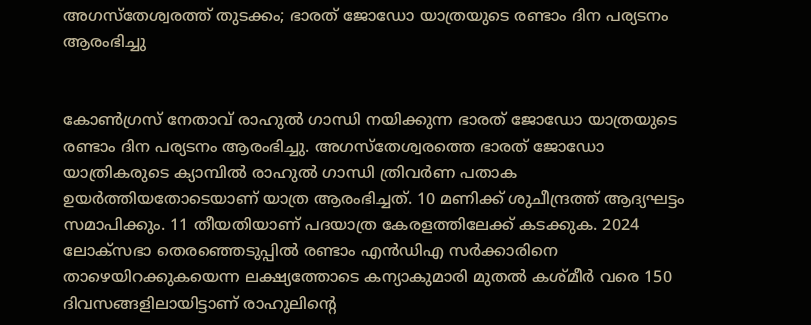അഗസ്‌തേശ്വരത്ത് തുടക്കം; ഭാരത് ജോഡോ യാത്രയുടെ രണ്ടാം ദിന പര്യടനം ആരംഭിച്ചു


കോണ്‍ഗ്രസ് നേതാവ് രാഹുല്‍ ഗാന്ധി നയിക്കുന്ന ഭാരത് ജോഡോ യാത്രയുടെ രണ്ടാം ദിന പര്യടനം ആരംഭിച്ചു. അഗസ്‌തേശ്വരത്തെ ഭാരത് ജോഡോ യാത്രികരുടെ ക്യാമ്പില്‍ രാഹുല്‍ ഗാന്ധി ത്രിവര്‍ണ പതാക ഉയര്‍ത്തിയതോടെയാണ് യാത്ര ആരംഭിച്ചത്. 10 മണിക്ക് ശുചീന്ദ്രത്ത് ആദ്യഘട്ടം സമാപിക്കും. 11 തീയതിയാണ് പദയാത്ര കേരളത്തിലേക്ക് കടക്കുക. 2024 ലോക്‌സഭാ തെരഞ്ഞെടുപ്പില്‍ രണ്ടാം എന്‍ഡിഎ സര്‍ക്കാരിനെ താഴെയിറക്കുകയെന്ന ലക്ഷ്യത്തോടെ കന്യാകുമാരി മുതല്‍ കശ്മീര്‍ വരെ 150 ദിവസങ്ങളിലായിട്ടാണ് രാഹുലിന്റെ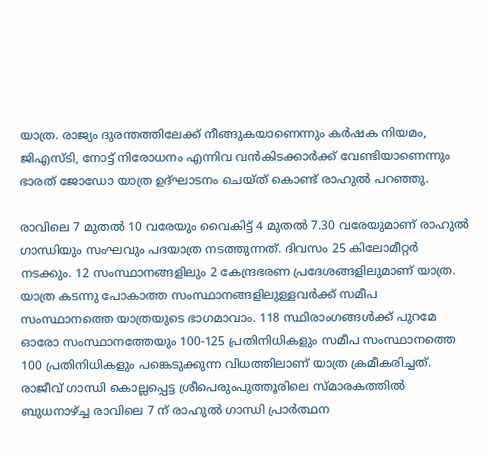യാത്ര. രാജ്യം ദുരന്തത്തിലേക്ക് നീങ്ങുകയാണെന്നും കര്‍ഷക നിയമം, ജിഎസ്ടി, നോട്ട് നിരോധനം എന്നിവ വന്‍കിടക്കാര്‍ക്ക് വേണ്ടിയാണെന്നും ഭാരത് ജോഡോ യാത്ര ഉദ്ഘാടനം ചെയ്ത് കൊണ്ട് രാഹുല്‍ പറഞ്ഞു.

രാവിലെ 7 മുതല്‍ 10 വരേയും വൈകിട്ട് 4 മുതല്‍ 7.30 വരേയുമാണ് രാഹുല്‍ ഗാന്ധിയും സംഘവും പദയാത്ര നടത്തുന്നത്. ദിവസം 25 കിലോമീറ്റര്‍ നടക്കും. 12 സംസ്ഥാനങ്ങളിലും 2 കേന്ദ്രഭരണ പ്രദേശങ്ങളിലുമാണ് യാത്ര. യാത്ര കടന്നു പോകാത്ത സംസ്ഥാനങ്ങളിലുള്ളവര്‍ക്ക് സമീപ സംസ്ഥാനത്തെ യാത്രയുടെ ഭാഗമാവാം. 118 സ്ഥിരാംഗങ്ങള്‍ക്ക് പുറമേ ഓരോ സംസ്ഥാനത്തേയും 100-125 പ്രതിനിധികളും സമീപ സംസ്ഥാനത്തെ 100 പ്രതിനിധികളും പങ്കെടുക്കുന്ന വിധത്തിലാണ് യാത്ര ക്രമീകരിച്ചത്. രാജീവ് ഗാന്ധി കൊല്ലപ്പെട്ട ശ്രീപെരുംപുത്തൂരിലെ സ്മാരകത്തില്‍ ബുധനാഴ്ച്ച രാവിലെ 7 ന് രാഹുല്‍ ഗാന്ധി പ്രാര്‍ത്ഥന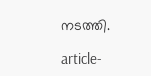നടത്തി.

article-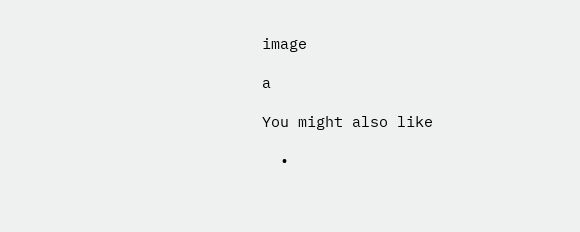image

a

You might also like

  •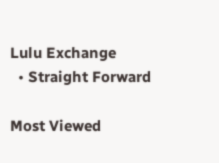Lulu Exchange
  • Straight Forward

Most Viewed